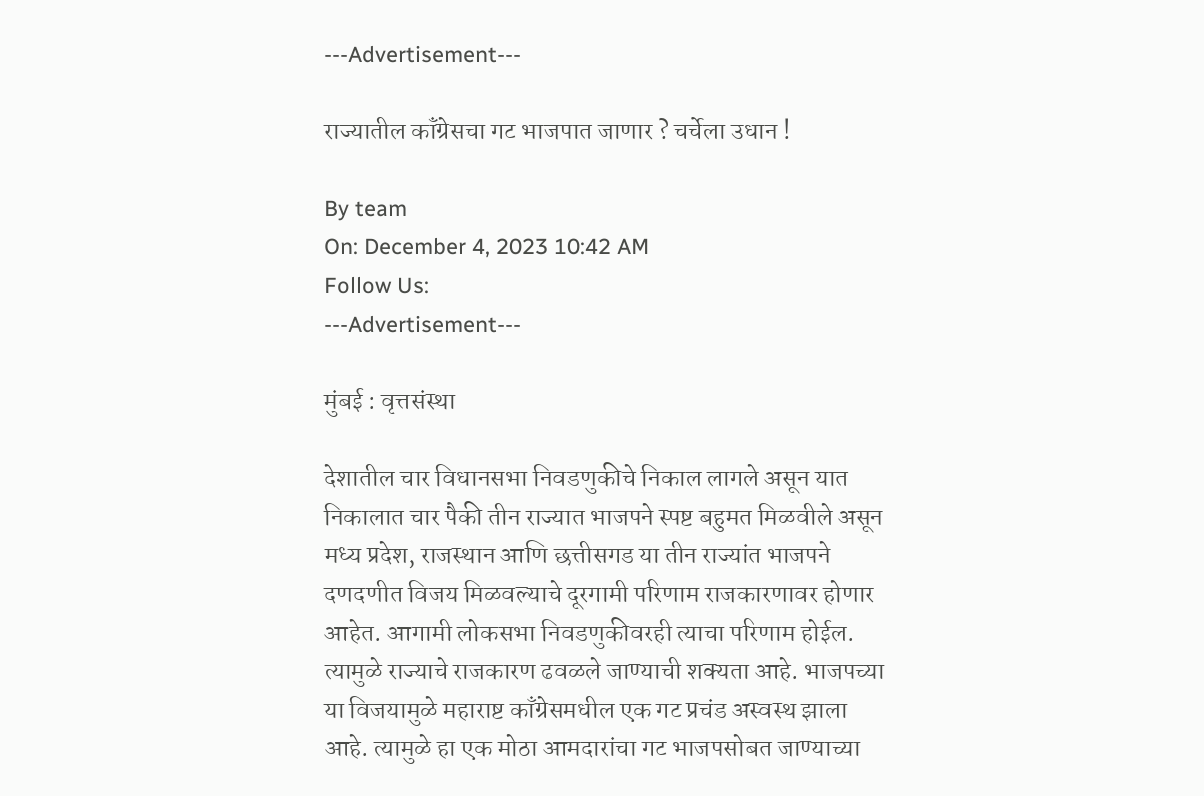---Advertisement---

राज्यातील कॉंग्रेसचा गट भाजपात जाणार ? चर्चेला उधान !

By team
On: December 4, 2023 10:42 AM
Follow Us:
---Advertisement---

मुंबई : वृत्तसंस्था

देशातील चार विधानसभा निवडणुकीचे निकाल लागले असून यात निकालात चार पैकी तीन राज्यात भाजपने स्पष्ट बहुमत मिळवीले असून मध्य प्रदेश, राजस्थान आणि छत्तीसगड या तीन राज्यांत भाजपने दणदणीत विजय मिळवल्याचे दूरगामी परिणाम राजकारणावर होणार आहेत. आगामी लोकसभा निवडणुकीवरही त्याचा परिणाम होईल. त्यामुळे राज्याचे राजकारण ढवळले जाण्याची शक्यता आहे. भाजपच्या या विजयामुळे महाराष्ट काँग्रेसमधील एक गट प्रचंड अस्वस्थ झाला आहे. त्यामुळे हा एक मोठा आमदारांचा गट भाजपसोबत जाण्याच्या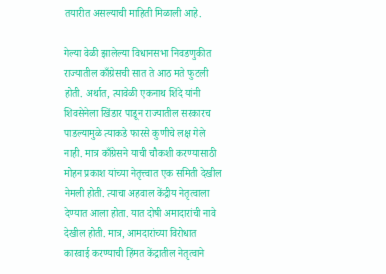तयारीत असल्याची माहिती मिळाली आहे.

गेल्या वेळी झालेल्या विधानसभा निवडणुकीत राज्यातील काँग्रेसची सात ते आठ मते फुटली होती. अर्थात, त्यावेळी एकनाथ शिंदे यांनी शिवसेनेला खिंडार पाडून राज्यातील सरकारच पाडल्यामुळे त्याकडे फारसे कुणीचे लक्ष गेले नाही. मात्र काँग्रेसने याची चौकशी करण्यासाठी मोहन प्रकाश यांच्या नेतृत्त्वात एक समिती देखील नेमली होती. त्याचा अहवाल केंद्रीय नेतृत्वाला देण्यात आला होता. यात दोषी अमादारांची नावे देखील होती. मात्र, आमदारांच्या विरोधात कारवाई करण्याची हिंमत केंद्रातील नेतृत्वाने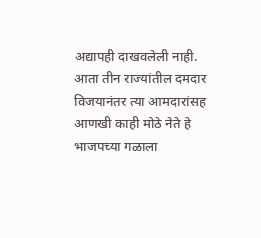अद्यापही दाखवलेली नाही. आता तीन राज्यांतील दमदार विजयानंतर त्या आमदारांसह आणखी काही मोठे नेते हे भाजपच्या गळाला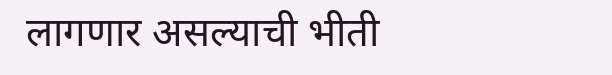लागणार असल्याची भीती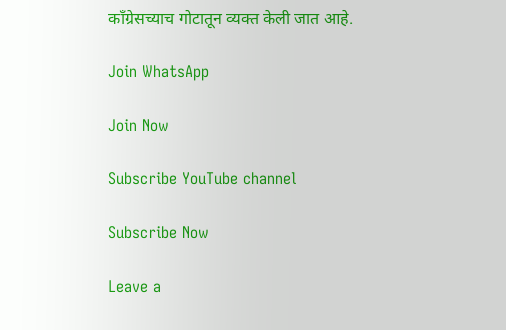काँग्रेसच्याच गोटातून व्यक्त केली जात आहे.

Join WhatsApp

Join Now

Subscribe YouTube channel

Subscribe Now

Leave a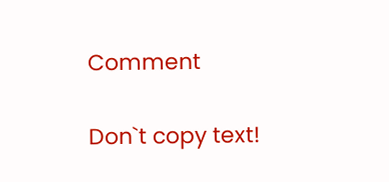Comment

Don`t copy text!